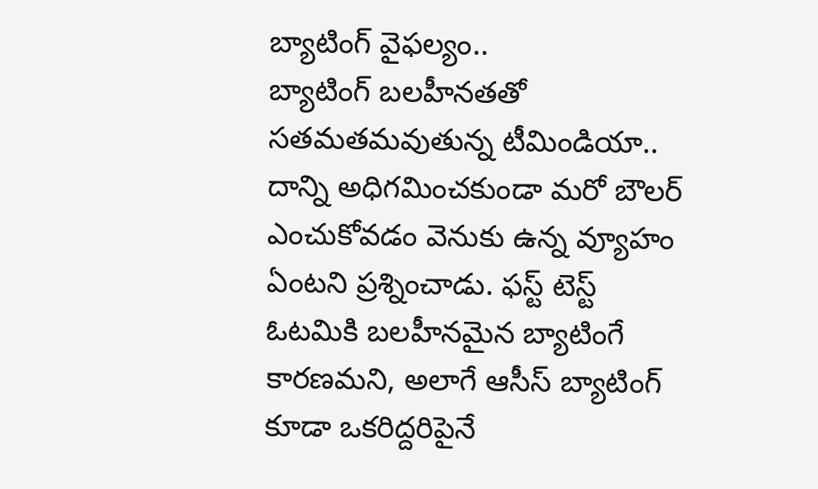బ్యాటింగ్ వైఫల్యం..
బ్యాటింగ్ బలహీనతతో సతమతమవుతున్న టీమిండియా.. దాన్ని అధిగమించకుండా మరో బౌలర్ ఎంచుకోవడం వెనుకు ఉన్న వ్యూహం ఏంటని ప్రశ్నించాడు. ఫస్ట్ టెస్ట్ ఓటమికి బలహీనమైన బ్యాటింగే కారణమని, అలాగే ఆసీస్ బ్యాటింగ్ కూడా ఒకరిద్దరిపైనే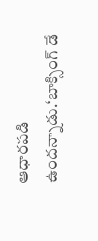ఆధారపడి ఉందన్నాడు.‘బాక్సింగ్ డే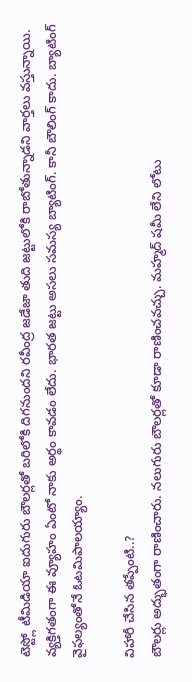టెస్ట్లో టీమిడియా ఐదుగురు బౌలర్లతో బరిలోకి దిగనుందని రవీంద్ర జడేజా తుది జట్టులోకి రాబోతున్నాడని వార్తలు వస్తున్నాయి. వ్యక్తిగతంగా ఈ వ్యూహం ఏంటో నాకు అర్థం కావడం లేదు. భారత జట్టు అసలు సమస్య బ్యాటింగ్. కానీ బౌలింగ్ కాదు. బ్యాటింగ్ వైఫల్యంతోనే ఓటమిపాలయ్యాం.

విహారీ చేసిన తప్పేంటి..?
బౌలర్లు అద్భుతంగా రాణించారు. నలుగురు బౌలర్లతో కూడా రాణించవచ్చు. మహ్మద్ షమీ లేని లోటు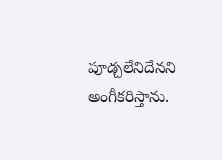పూడ్చలేనిదేనని అంగీకరిస్తాను.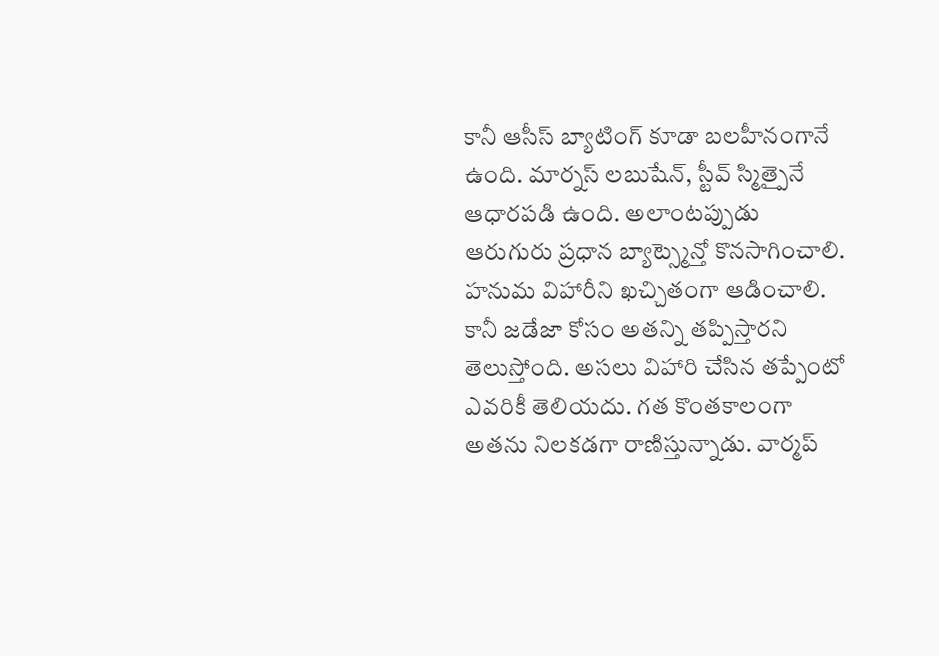కానీ ఆసీస్ బ్యాటింగ్ కూడా బలహీనంగానే ఉంది. మార్నస్ లబుషేన్, స్టీవ్ స్మిత్పైనే ఆధారపడి ఉంది. అలాంటప్పుడు ఆరుగురు ప్రధాన బ్యాట్స్మెన్తో కొనసాగించాలి. హనుమ విహారీని ఖచ్చితంగా ఆడించాలి. కానీ జడేజా కోసం అతన్ని తప్పిస్తారని తెలుస్తోంది. అసలు విహారి చేసిన తప్పేంటో ఎవరికీ తెలియదు. గత కొంతకాలంగా అతను నిలకడగా రాణిస్తున్నాడు. వార్మప్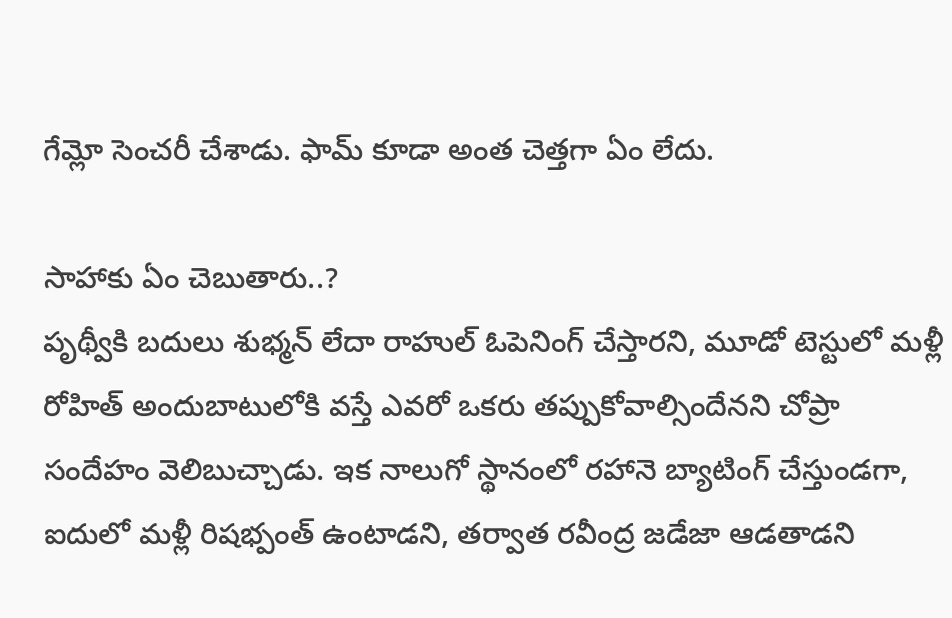గేమ్లో సెంచరీ చేశాడు. ఫామ్ కూడా అంత చెత్తగా ఏం లేదు.

సాహాకు ఏం చెబుతారు..?
పృథ్వీకి బదులు శుభ్మన్ లేదా రాహుల్ ఓపెనింగ్ చేస్తారని, మూడో టెస్టులో మళ్లీ రోహిత్ అందుబాటులోకి వస్తే ఎవరో ఒకరు తప్పుకోవాల్సిందేనని చోప్రా సందేహం వెలిబుచ్చాడు. ఇక నాలుగో స్థానంలో రహానె బ్యాటింగ్ చేస్తుండగా, ఐదులో మళ్లీ రిషభ్పంత్ ఉంటాడని, తర్వాత రవీంద్ర జడేజా ఆడతాడని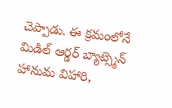చెప్పాడు. ఈ క్రమంలోనే మిడిల్ ఆర్డర్ బ్యాట్స్మెన్ హానుమ విహారి,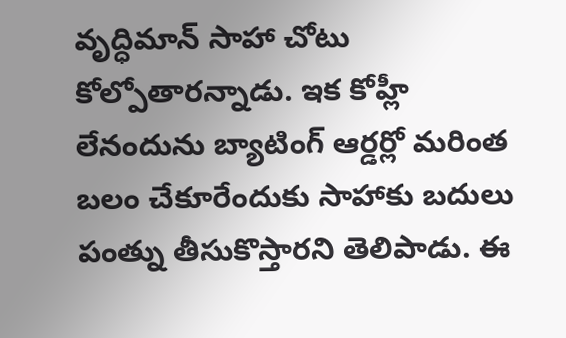వృద్ధిమాన్ సాహా చోటు కోల్పోతారన్నాడు. ఇక కోహ్లీ లేనందును బ్యాటింగ్ ఆర్డర్లో మరింత బలం చేకూరేందుకు సాహాకు బదులు పంత్ను తీసుకొస్తారని తెలిపాడు. ఈ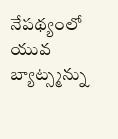నేపథ్యంలో యువ బ్యాట్స్మన్ను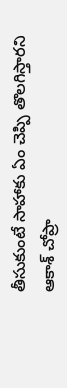తీసుకుంటే సాహాకు ఏం చెప్పి తొలగిస్తారని ఆకాశ్ చోప్రా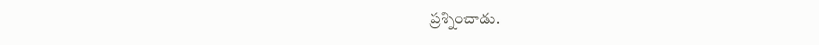ప్రశ్నించాడు.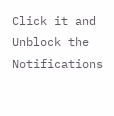Click it and Unblock the Notifications